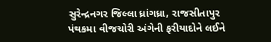સુરેન્દ્રનગર જિલ્લા ધ્રાંગધ્રા, રાજસીતાપુર પંથકમા વીજચોરી અંગેની ફરીયાદોને લઈને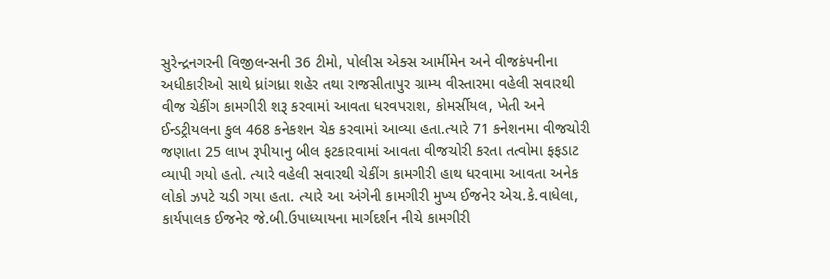સુરેન્દ્રનગરની વિજીલન્સની 36 ટીમો, પોલીસ એક્સ આર્મીમેન અને વીજકંપનીના અધીકારીઓ સાથે ધ્રાંગધ્રા શહેર તથા રાજસીતાપુર ગ્રામ્ય વીસ્તારમા વહેલી સવારથી વીજ ચેકીંગ કામગીરી શરૂ કરવામાં આવતા ધરવપરાશ, કોમર્સીયલ, ખેતી અને ઈન્ડટ્રીયલના કુલ 468 કનેકશન ચેક કરવામાં આવ્યા હતા.ત્યારે 71 કનેશનમા વીજચોરી જણાતા 25 લાખ રૂપીયાનુ બીલ ફટકારવામાં આવતા વીજચોરી કરતા તત્વોમા ફફડાટ વ્યાપી ગયો હતો. ત્યારે વહેલી સવારથી ચેકીંગ કામગીરી હાથ ધરવામા આવતા અનેક લોકો ઝપટે ચડી ગયા હતા. ત્યારે આ અંગેની કામગીરી મુખ્ય ઈજનેર એચ.કે.વાધેલા, કાર્યપાલક ઈજનેર જે.બી.ઉપાધ્યાયના માર્ગદર્શન નીચે કામગીરી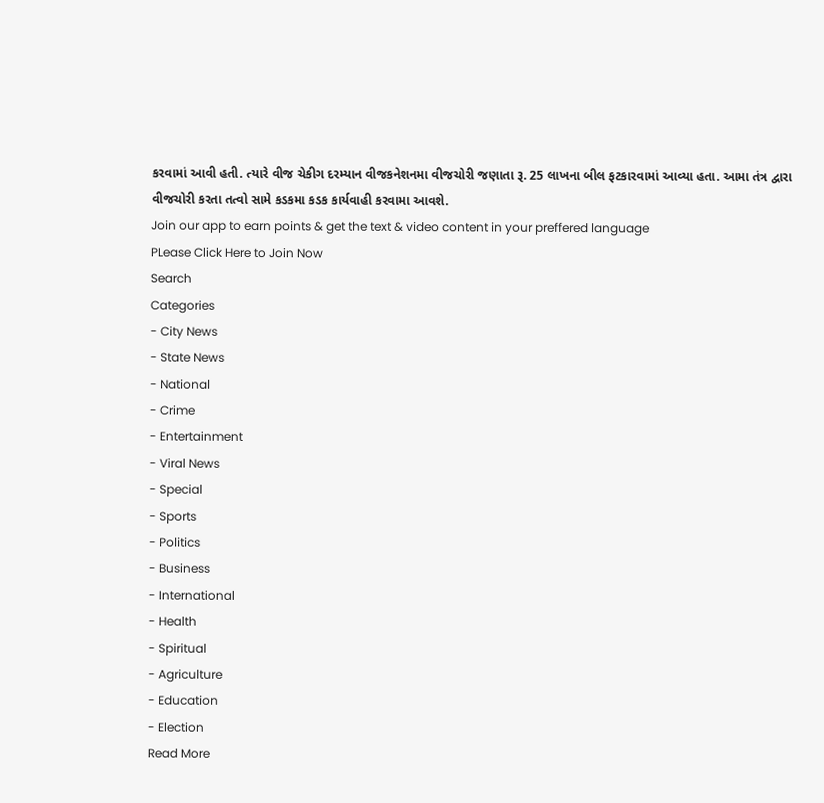કરવામાં આવી હતી. ત્યારે વીજ ચેકીગ દરમ્યાન વીજકનેશનમા વીજચોરી જણાતા રૂ. 25 લાખના બીલ ફટકારવામાં આવ્યા હતા. આમા તંત્ર દ્વારા વીજચોરી કરતા તત્વો સામે કડકમા કડક કાર્યવાહી કરવામા આવશે.
Join our app to earn points & get the text & video content in your preffered language
PLease Click Here to Join Now
Search
Categories
- City News
- State News
- National
- Crime
- Entertainment
- Viral News
- Special
- Sports
- Politics
- Business
- International
- Health
- Spiritual
- Agriculture
- Education
- Election
Read More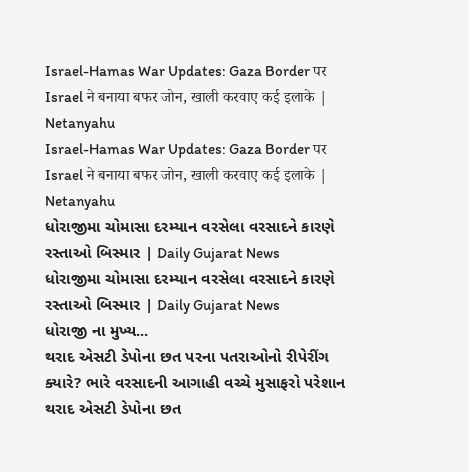Israel-Hamas War Updates: Gaza Border पर Israel ने बनाया बफर जोन, खाली करवाए कई इलाके | Netanyahu
Israel-Hamas War Updates: Gaza Border पर Israel ने बनाया बफर जोन, खाली करवाए कई इलाके | Netanyahu
ધોરાજીમા ચોમાસા દરમ્યાન વરસેલા વરસાદને કારણે રસ્તાઓ બિસ્માર | Daily Gujarat News
ધોરાજીમા ચોમાસા દરમ્યાન વરસેલા વરસાદને કારણે રસ્તાઓ બિસ્માર | Daily Gujarat News
ધોરાજી ના મુખ્ય...
થરાદ એસટી ડેપોના છત પરના પતરાઓનો રીપેરીંગ ક્યારે? ભારે વરસાદની આગાહી વચ્ચે મુસાફરો પરેશાન
થરાદ એસટી ડેપોના છત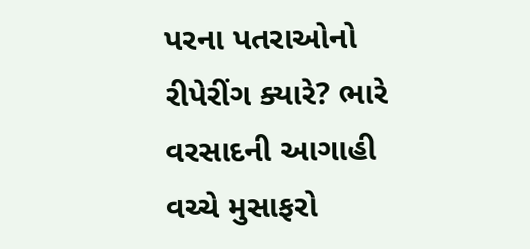પરના પતરાઓનો રીપેરીંગ ક્યારે? ભારે વરસાદની આગાહી વચ્ચે મુસાફરો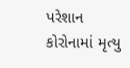પરેશાન
કોરોનામાં મૃત્યુ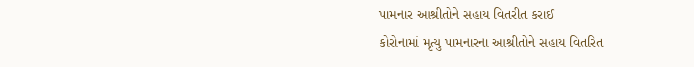પામનાર આશ્રીતોને સહાય વિતરીત કરાઈ
કોરોનામાં મૃત્યુ પામનારના આશ્રીતોને સહાય વિતરિત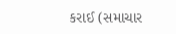કરાઈ (સમાચાર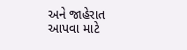અને જાહેરાત આપવા માટે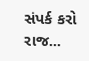સંપર્ક કરો રાજ...